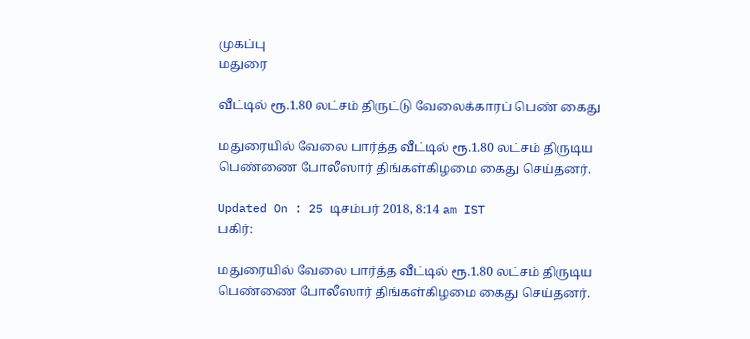முகப்பு
மதுரை

வீட்டில் ரூ.1.80 லட்சம் திருட்டு வேலைக்காரப் பெண் கைது

மதுரையில் வேலை பார்த்த வீட்டில் ரூ.1.80 லட்சம் திருடிய பெண்ணை போலீஸார் திங்கள்கிழமை கைது செய்தனர்.

Updated On : 25 டிசம்பர் 2018, 8:14 am IST
பகிர்:

மதுரையில் வேலை பார்த்த வீட்டில் ரூ.1.80 லட்சம் திருடிய பெண்ணை போலீஸார் திங்கள்கிழமை கைது செய்தனர்.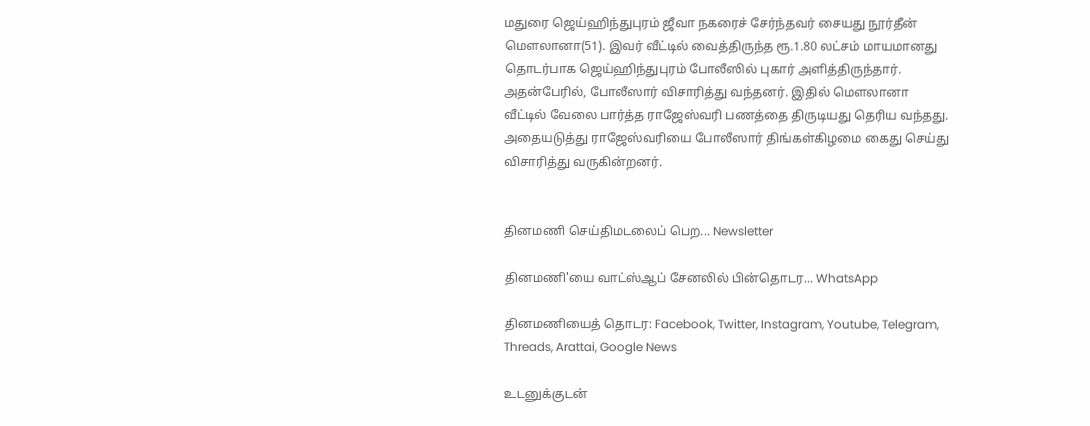மதுரை ஜெய்ஹிந்துபுரம் ஜீவா நகரைச் சேர்ந்தவர் சையது நூர்தீன் மௌலானா(51). இவர் வீட்டில் வைத்திருந்த ரூ.1.80 லட்சம் மாயமானது தொடர்பாக ஜெய்ஹிந்துபுரம் போலீஸில் புகார் அளித்திருந்தார். அதன்பேரில், போலீஸார் விசாரித்து வந்தனர். இதில் மௌலானா வீட்டில் வேலை பார்த்த ராஜேஸ்வரி பணத்தை திருடியது தெரிய வந்தது. அதையடுத்து ராஜேஸ்வரியை போலீஸார் திங்கள்கிழமை கைது செய்து விசாரித்து வருகின்றனர்.


தினமணி செய்திமடலைப் பெற... Newsletter

தினமணி'யை வாட்ஸ்ஆப் சேனலில் பின்தொடர... WhatsApp

தினமணியைத் தொடர: Facebook, Twitter, Instagram, Youtube, Telegram, Threads, Arattai, Google News

உடனுக்குடன்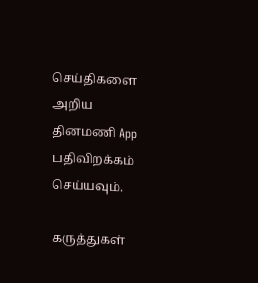செய்திகளை அறிய தினமணி App பதிவிறக்கம் செய்யவும்.

கருத்துகள்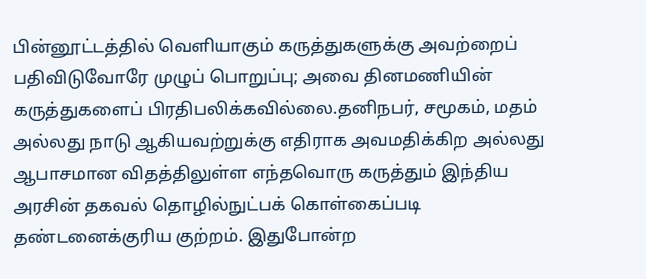பின்னூட்டத்தில் வெளியாகும் கருத்துகளுக்கு அவற்றைப் பதிவிடுவோரே முழுப் பொறுப்பு; அவை தினமணியின் கருத்துகளைப் பிரதிபலிக்கவில்லை.தனிநபர், சமூகம், மதம் அல்லது நாடு ஆகியவற்றுக்கு எதிராக அவமதிக்கிற அல்லது ஆபாசமான விதத்திலுள்ள எந்தவொரு கருத்தும் இந்திய அரசின் தகவல் தொழில்நுட்பக் கொள்கைப்படி தண்டனைக்குரிய குற்றம். இதுபோன்ற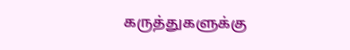கருத்துகளுக்கு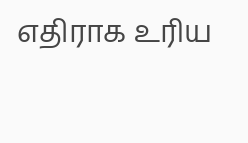எதிராக உரிய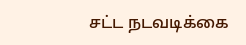சட்ட நடவடிக்கை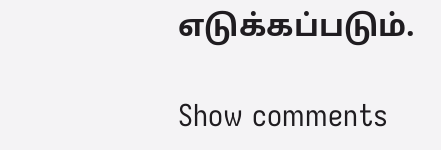எடுக்கப்படும்.

Show comments